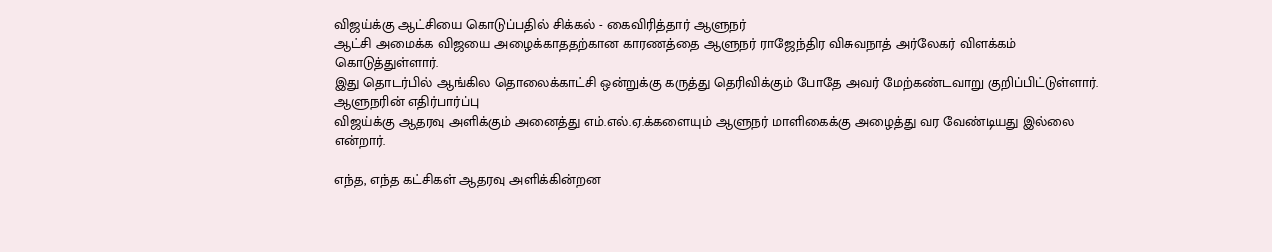விஜய்க்கு ஆட்சியை கொடுப்பதில் சிக்கல் - கைவிரித்தார் ஆளுநர்
ஆட்சி அமைக்க விஜயை அழைக்காததற்கான காரணத்தை ஆளுநர் ராஜேந்திர விசுவநாத் அர்லேகர் விளக்கம் கொடுத்துள்ளார்.
இது தொடர்பில் ஆங்கில தொலைக்காட்சி ஒன்றுக்கு கருத்து தெரிவிக்கும் போதே அவர் மேற்கண்டவாறு குறிப்பிட்டுள்ளார்.
ஆளுநரின் எதிர்பார்ப்பு
விஜய்க்கு ஆதரவு அளிக்கும் அனைத்து எம்.எல்.ஏ.க்களையும் ஆளுநர் மாளிகைக்கு அழைத்து வர வேண்டியது இல்லை என்றார்.

எந்த, எந்த கட்சிகள் ஆதரவு அளிக்கின்றன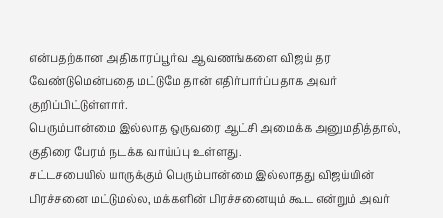என்பதற்கான அதிகாரப்பூர்வ ஆவணங்களை விஜய் தர வேண்டுமென்பதை மட்டுமே தான் எதிர்பார்ப்பதாக அவர் குறிப்பிட்டுள்ளார்.
பெரும்பான்மை இல்லாத ஒருவரை ஆட்சி அமைக்க அனுமதித்தால், குதிரை பேரம் நடக்க வாய்ப்பு உள்ளது.
சட்டசபையில் யாருக்கும் பெரும்பான்மை இல்லாதது விஜய்யின் பிரச்சனை மட்டுமல்ல, மக்களின் பிரச்சனையும் கூட என்றும் அவர்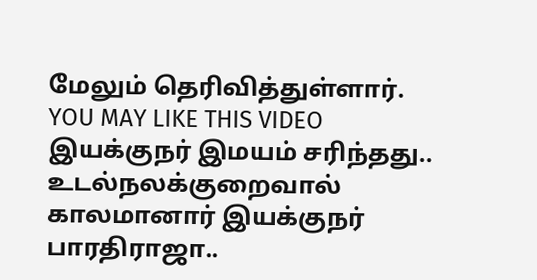மேலும் தெரிவித்துள்ளார்.
YOU MAY LIKE THIS VIDEO
இயக்குநர் இமயம் சரிந்தது.. உடல்நலக்குறைவால் காலமானார் இயக்குநர் பாரதிராஜா..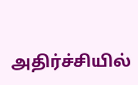அதிர்ச்சியில்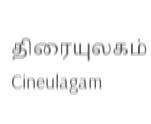திரையுலகம் Cineulagam